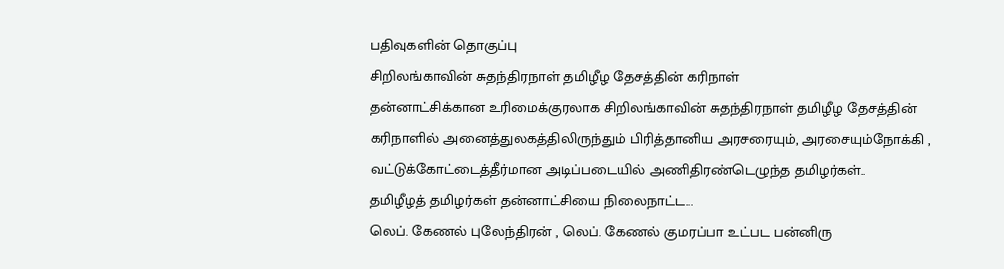பதிவுகளின் தொகுப்பு
சிறிலங்காவின் சுதந்திரநாள் தமிழீழ தேசத்தின் கரிநாள்
தன்னாட்சிக்கான உரிமைக்குரலாக சிறிலங்காவின் சுதந்திரநாள் தமிழீழ தேசத்தின் கரிநாளில் அனைத்துலகத்திலிருந்தும் பிரித்தானிய அரசரையும், அரசையும்நோக்கி , வட்டுக்கோட்டைத்தீர்மான அடிப்படையில் அணிதிரண்டெழுந்த தமிழர்கள்..
தமிழீழத் தமிழர்கள் தன்னாட்சியை நிலைநாட்ட...
லெப். கேணல் புலேந்திரன் , லெப். கேணல் குமரப்பா உட்பட பன்னிரு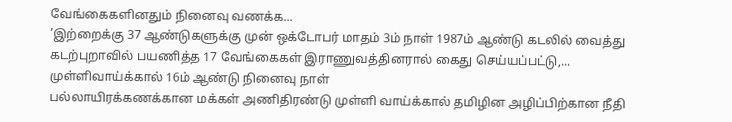வேங்கைகளினதும் நினைவு வணக்க...
’இற்றைக்கு 37 ஆண்டுகளுக்கு முன் ஒக்டோபர் மாதம் 3ம் நாள் 1987ம் ஆண்டு கடலில் வைத்து கடற்புறாவில் பயணித்த 17 வேங்கைகள் இராணுவத்தினரால் கைது செய்யப்பட்டு,...
முள்ளிவாய்க்கால் 16ம் ஆண்டு நினைவு நாள்
பல்லாயிரக்கணக்கான மக்கள் அணிதிரண்டு முள்ளி வாய்க்கால் தமிழின அழிப்பிற்கான நீதி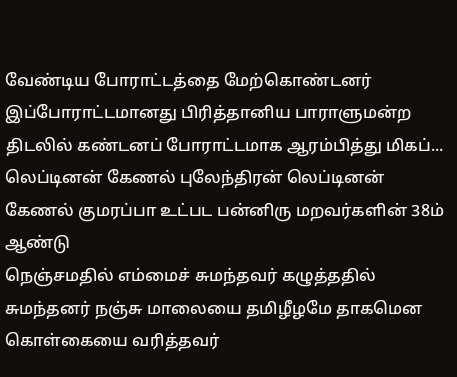வேண்டிய போராட்டத்தை மேற்கொண்டனர் இப்போராட்டமானது பிரித்தானிய பாராளுமன்ற திடலில் கண்டனப் போராட்டமாக ஆரம்பித்து மிகப்...
லெப்டினன் கேணல் புலேந்திரன் லெப்டினன் கேணல் குமரப்பா உட்பட பன்னிரு மறவர்களின் 38ம் ஆண்டு
நெஞ்சமதில் எம்மைச் சுமந்தவர் கழுத்ததில் சுமந்தனர் நஞ்சு மாலையை தமிழீழமே தாகமென கொள்கையை வரித்தவர்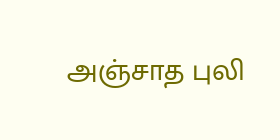அஞ்சாத புலி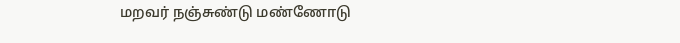மறவர் நஞ்சுண்டு மண்ணோடு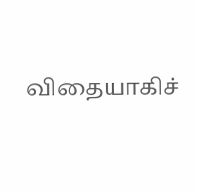விதையாகிச்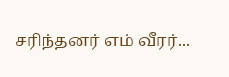சரிந்தனர் எம் வீரர்...